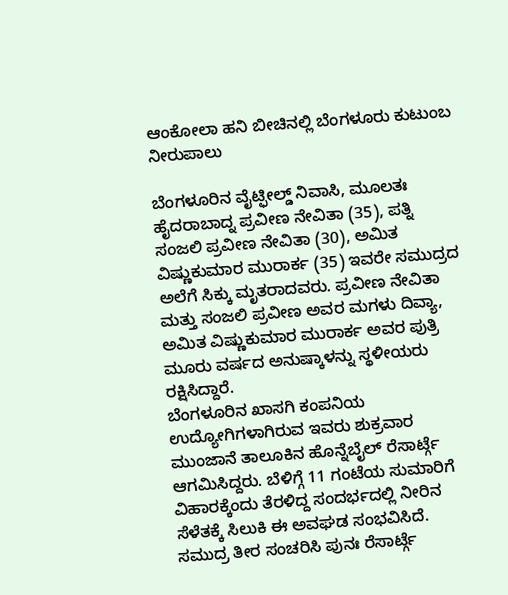ಆಂಕೋಲಾ ಹನಿ ಬೀಚಿನಲ್ಲಿ ಬೆಂಗಳೂರು ಕುಟುಂಬ ನೀರುಪಾಲು

ಬೆಂಗಳೂರಿನ ವೈಟ್ಫೀಲ್ಡ್ ನಿವಾಸಿ, ಮೂಲತಃ ಹೈದರಾಬಾದ್ನ ಪ್ರವೀಣ ನೇವಿತಾ (35), ಪತ್ನಿ ಸಂಜಲಿ ಪ್ರವೀಣ ನೇವಿತಾ (30), ಅಮಿತ ವಿಷ್ಣುಕುಮಾರ ಮುರಾರ್ಕ (35) ಇವರೇ ಸಮುದ್ರದ ಅಲೆಗೆ ಸಿಕ್ಕು ಮೃತರಾದವರು. ಪ್ರವೀಣ ನೇವಿತಾ ಮತ್ತು ಸಂಜಲಿ ಪ್ರವೀಣ ಅವರ ಮಗಳು ದಿವ್ಯಾ, ಅಮಿತ ವಿಷ್ಣುಕುಮಾರ ಮುರಾರ್ಕ ಅವರ ಪುತ್ರಿ ಮೂರು ವರ್ಷದ ಅನುಷ್ಕಾಳನ್ನು ಸ್ಥಳೀಯರು ರಕ್ಷಿಸಿದ್ದಾರೆ.
ಬೆಂಗಳೂರಿನ ಖಾಸಗಿ ಕಂಪನಿಯ ಉದ್ಯೋಗಿಗಳಾಗಿರುವ ಇವರು ಶುಕ್ರವಾರ ಮುಂಜಾನೆ ತಾಲೂಕಿನ ಹೊನ್ನೆಬೈಲ್ ರೆಸಾರ್ಟ್ಗೆ ಆಗಮಿಸಿದ್ದರು. ಬೆಳಿಗ್ಗೆ 11 ಗಂಟೆಯ ಸುಮಾರಿಗೆ ವಿಹಾರಕ್ಕೆಂದು ತೆರಳಿದ್ದ ಸಂದರ್ಭದಲ್ಲಿ ನೀರಿನ ಸೆಳೆತಕ್ಕೆ ಸಿಲುಕಿ ಈ ಅವಘಡ ಸಂಭವಿಸಿದೆ.
ಸಮುದ್ರ ತೀರ ಸಂಚರಿಸಿ ಪುನಃ ರೆಸಾರ್ಟ್ಗೆ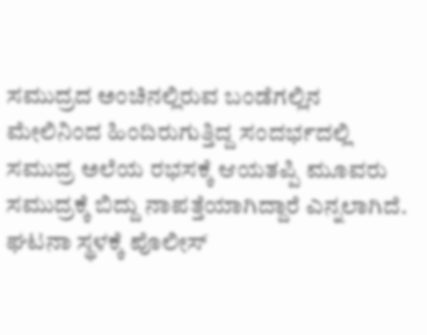ಸಮುದ್ರದ ಅಂಚಿನಲ್ಲಿರುವ ಬಂಡೆಗಲ್ಲಿನ ಮೇಲಿನಿಂದ ಹಿಂದಿರುಗುತ್ತಿದ್ದ ಸಂದರ್ಭದಲ್ಲಿ ಸಮುದ್ರ ಅಲೆಯ ರಭಸಕ್ಕೆ ಆಯತಪ್ಪಿ ಮೂವರು ಸಮುದ್ರಕ್ಕೆ ಬಿದ್ದು ನಾಪತ್ತೆಯಾಗಿದ್ದಾರೆ ಎನ್ನಲಾಗಿದೆ.
ಘಟನಾ ಸ್ಥಳಕ್ಕೆ ಪೊಲೀಸ್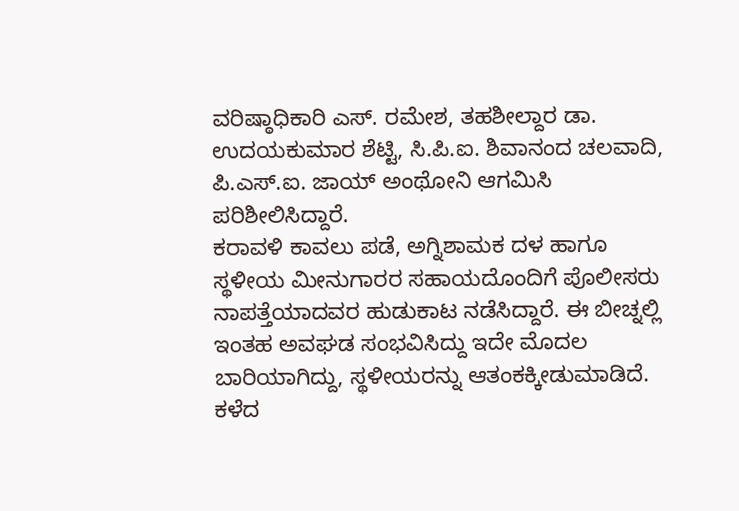ವರಿಷ್ಠಾಧಿಕಾರಿ ಎಸ್. ರಮೇಶ, ತಹಶೀಲ್ದಾರ ಡಾ. ಉದಯಕುಮಾರ ಶೆಟ್ಟಿ, ಸಿ.ಪಿ.ಐ. ಶಿವಾನಂದ ಚಲವಾದಿ, ಪಿ.ಎಸ್.ಐ. ಜಾಯ್ ಅಂಥೋನಿ ಆಗಮಿಸಿ ಪರಿಶೀಲಿಸಿದ್ದಾರೆ.
ಕರಾವಳಿ ಕಾವಲು ಪಡೆ, ಅಗ್ನಿಶಾಮಕ ದಳ ಹಾಗೂ ಸ್ಥಳೀಯ ಮೀನುಗಾರರ ಸಹಾಯದೊಂದಿಗೆ ಪೊಲೀಸರು ನಾಪತ್ತೆಯಾದವರ ಹುಡುಕಾಟ ನಡೆಸಿದ್ದಾರೆ. ಈ ಬೀಚ್ನಲ್ಲಿ ಇಂತಹ ಅವಘಡ ಸಂಭವಿಸಿದ್ದು ಇದೇ ಮೊದಲ ಬಾರಿಯಾಗಿದ್ದು, ಸ್ಥಳೀಯರನ್ನು ಆತಂಕಕ್ಕೀಡುಮಾಡಿದೆ.
ಕಳೆದ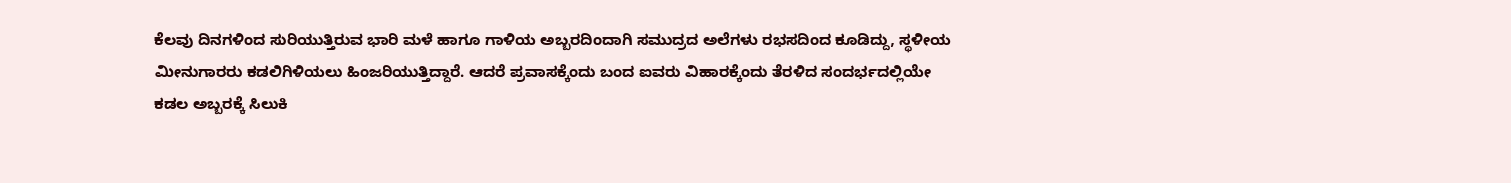ಕೆಲವು ದಿನಗಳಿಂದ ಸುರಿಯುತ್ತಿರುವ ಭಾರಿ ಮಳೆ ಹಾಗೂ ಗಾಳಿಯ ಅಬ್ಬರದಿಂದಾಗಿ ಸಮುದ್ರದ ಅಲೆಗಳು ರಭಸದಿಂದ ಕೂಡಿದ್ದು, ಸ್ಥಳೀಯ ಮೀನುಗಾರರು ಕಡಲಿಗಿಳಿಯಲು ಹಿಂಜರಿಯುತ್ತಿದ್ದಾರೆ. ಆದರೆ ಪ್ರವಾಸಕ್ಕೆಂದು ಬಂದ ಐವರು ವಿಹಾರಕ್ಕೆಂದು ತೆರಳಿದ ಸಂದರ್ಭದಲ್ಲಿಯೇ ಕಡಲ ಅಬ್ಬರಕ್ಕೆ ಸಿಲುಕಿ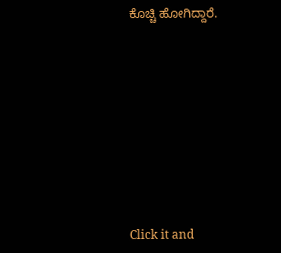ಕೊಚ್ಚಿ ಹೋಗಿದ್ದಾರೆ.












Click it and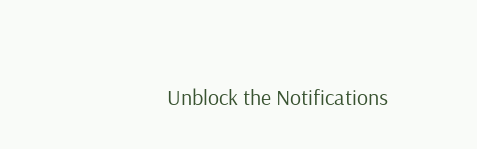Unblock the Notifications